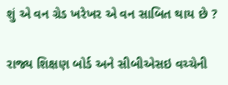શું એ વન ગ્રેડ ખરેખર એ વન સાબિત થાય છે ?

રાજ્ય શિક્ષણ બોર્ડ અને સીબીએસઇ વચ્ચેની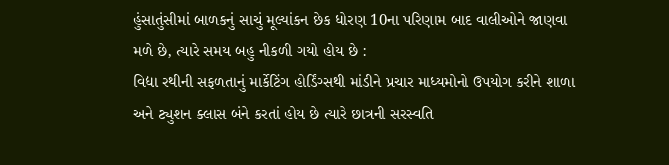હુંસાતુંસીમાં બાળકનું સાચું મૂલ્યાંકન છેક ધોરણ 10ના પરિણામ બાદ વાલીઓને જાણવા મળે છે, ત્યારે સમય બહુ નીકળી ગયો હોય છે :
વિદ્યા રથીની સફળતાનું માર્કેટિંગ હોર્ડિંગ્સથી માંડીને પ્રચાર માધ્યમોનો ઉપયોગ કરીને શાળા અને ટ્યુશન ક્લાસ બંને કરતાં હોય છે ત્યારે છાત્રની સરસ્વતિ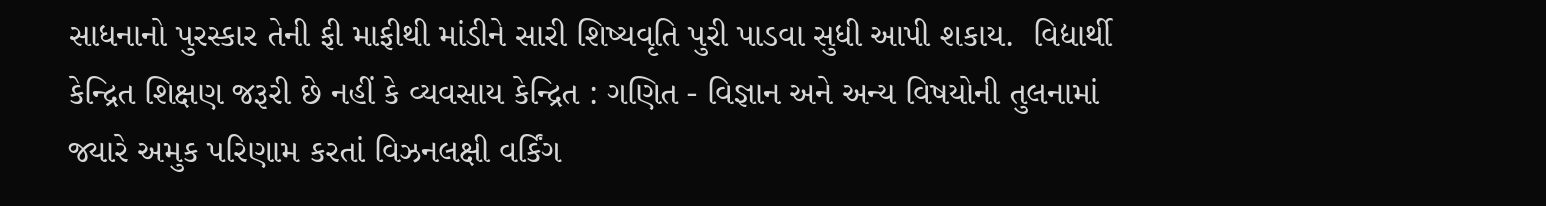સાધનાનો પુરસ્કાર તેની ફી માફીથી માંડીને સારી શિષ્યવૃતિ પુરી પાડવા સુધી આપી શકાય.  વિદ્યાર્થી કેન્દ્રિત શિક્ષણ જરૂરી છે નહીં કે વ્યવસાય કેન્દ્રિત : ગણિત - વિજ્ઞાન અને અન્ય વિષયોની તુલનામાં જ્યારે અમુક પરિણામ કરતાં વિઝનલક્ષી વર્કિંગ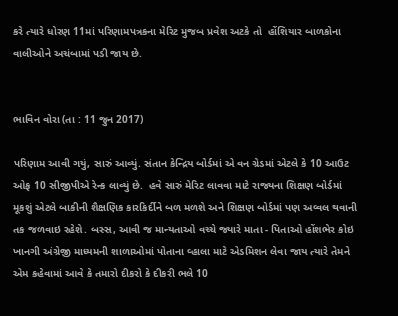કરે ત્યારે ધોરણ 11માં પરિણામપત્રકના મેરિટ મુજબ પ્રવેશ અટકે તો  હોંશિયાર બાળકોના વાલીઓને અચંબામાં પડી જાય છે.


ભાવિન વોરા (તા : 11 જુન 2017)

પરિણામ આવી ગયું, સારું આવ્યું. સંતાન કેન્દ્રિય બોર્ડમાં એ વન ગ્રેડમાં એટલે કે 10 આઉટ ઓફ 10 સીજીપીએ રેન્ક લાવ્યું છે.  હવે સારું મેરિટ લાવવા માટે રાજ્યના શિક્ષણ બોર્ડમાં મૂકશું એટલે બાકીની શૈક્ષણિક કારકિર્દીને બળ મળશે અને શિક્ષણ બોર્ડમાં પણ અવ્વલ થવાની તક જળવાઇ રહેશે. બસ્સ, આવી જ માન્યતાઓ વચ્ચે જ્યારે માતા - પિતાઓ હોંશભેર કોઇ ખાનગી અંગ્રેજી માધ્યમની શાળાઓમાં પોતાના વ્હાલા માટે એડમિશન લેવા જાય ત્યારે તેમને એમ કહેવામાં આવે કે તમારો દીકરો કે દીકરી ભલે 10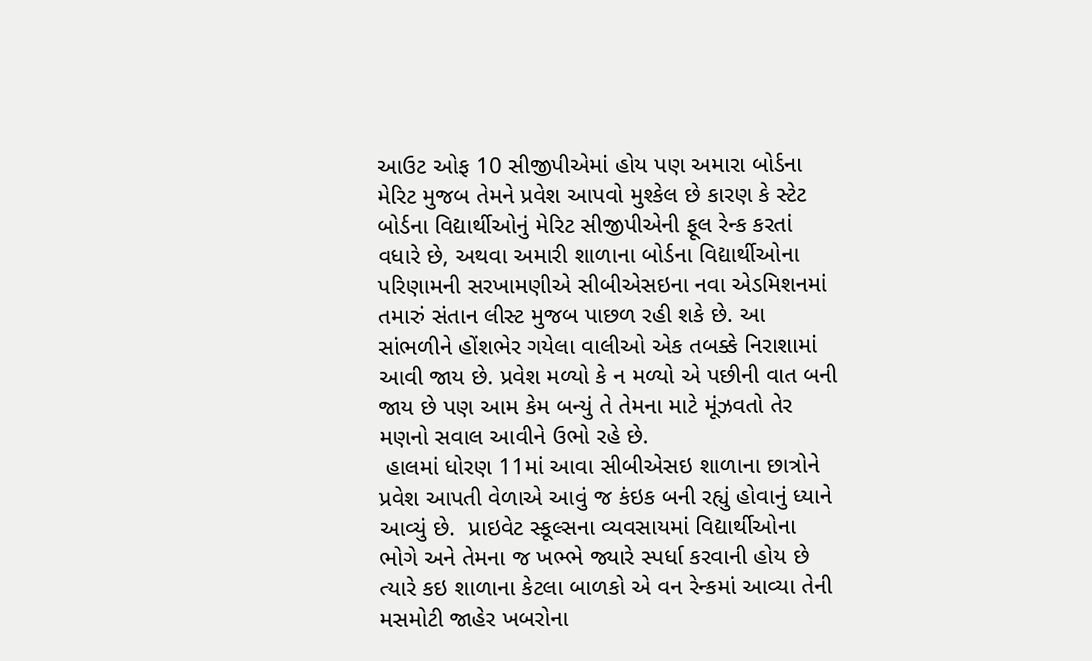આઉટ ઓફ 10 સીજીપીએમાં હોય પણ અમારા બોર્ડના મેરિટ મુજબ તેમને પ્રવેશ આપવો મુશ્કેલ છે કારણ કે સ્ટેટ બોર્ડના વિદ્યાર્થીઓનું મેરિટ સીજીપીએની ફૂલ રેન્ક કરતાં વધારે છે, અથવા અમારી શાળાના બોર્ડના વિદ્યાર્થીઓના પરિણામની સરખામણીએ સીબીએસઇના નવા એડમિશનમાં તમારું સંતાન લીસ્ટ મુજબ પાછળ રહી શકે છે. આ સાંભળીને હોંશભેર ગયેલા વાલીઓ એક તબક્કે નિરાશામાં આવી જાય છે. પ્રવેશ મળ્યો કે ન મળ્યો એ પછીની વાત બની જાય છે પણ આમ કેમ બન્યું તે તેમના માટે મૂંઝવતો તેર મણનો સવાલ આવીને ઉભો રહે છે.
 હાલમાં ધોરણ 11માં આવા સીબીએસઇ શાળાના છાત્રોને પ્રવેશ આપતી વેળાએ આવું જ કંઇક બની રહ્યું હોવાનું ધ્યાને આવ્યું છે.  પ્રાઇવેટ સ્કૂલ્સના વ્યવસાયમાં વિદ્યાર્થીઓના ભોગે અને તેમના જ ખભ્ભે જ્યારે સ્પર્ધા કરવાની હોય છે ત્યારે કઇ શાળાના કેટલા બાળકો એ વન રેન્કમાં આવ્યા તેની મસમોટી જાહેર ખબરોના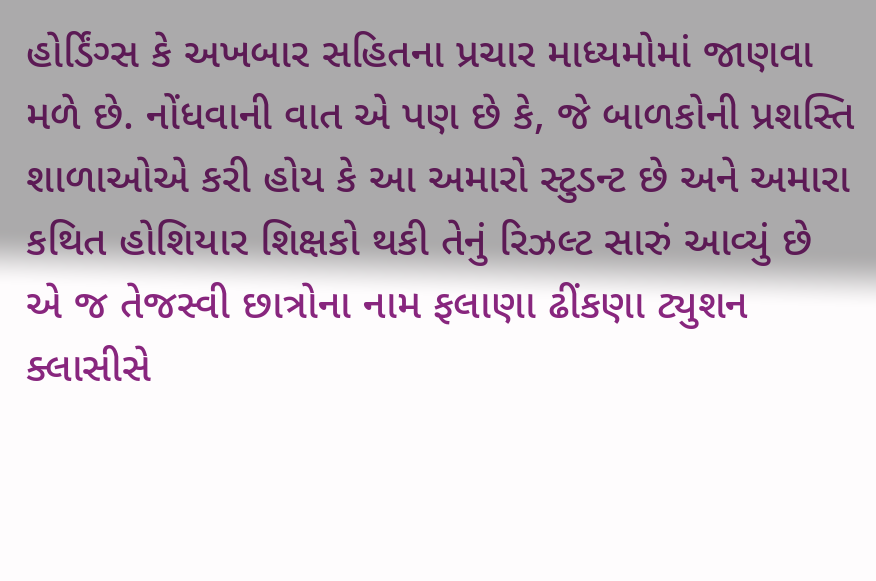હોર્ડિંગ્સ કે અખબાર સહિતના પ્રચાર માધ્યમોમાં જાણવા મળે છે. નોંધવાની વાત એ પણ છે કે, જે બાળકોની પ્રશસ્તિ શાળાઓએ કરી હોય કે આ અમારો સ્ટુડન્ટ છે અને અમારા કથિત હોશિયાર શિક્ષકો થકી તેનું રિઝલ્ટ સારું આવ્યું છે એ જ તેજસ્વી છાત્રોના નામ ફલાણા ઢીંકણા ટ્યુશન ક્લાસીસે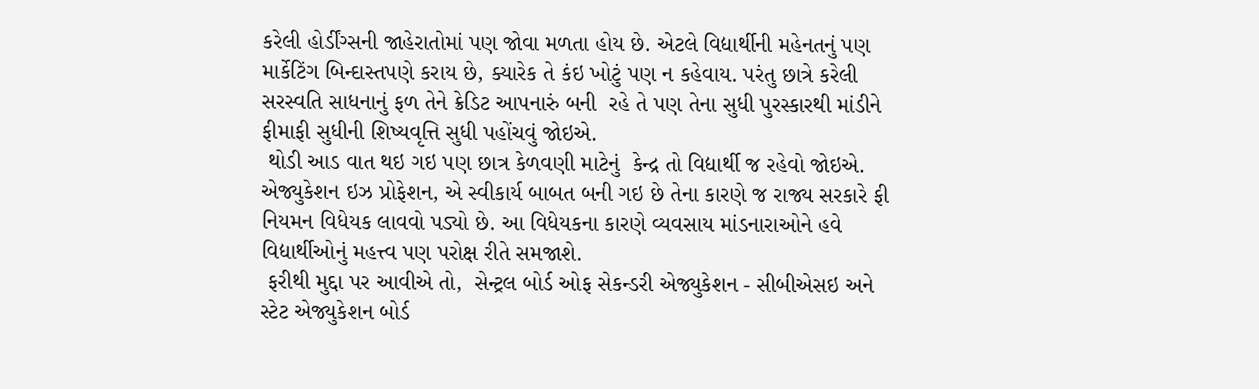કરેલી હોર્ડીંગ્સની જાહેરાતોમાં પણ જોવા મળતા હોય છે. એટલે વિદ્યાર્થીની મહેનતનું પણ માર્કેટિંગ બિન્દાસ્તપણે કરાય છે, ક્યારેક તે કંઇ ખોટું પણ ન કહેવાય. પરંતુ છાત્રે કરેલી સરસ્વતિ સાધનાનું ફળ તેને ક્રેડિટ આપનારું બની  રહે તે પણ તેના સુધી પુરસ્કારથી માંડીને ફીમાફી સુધીની શિષ્યવૃત્તિ સુધી પહોંચવું જોઇએ.
 થોડી આડ વાત થઇ ગઇ પણ છાત્ર કેળવણી માટેનું  કેન્દ્ર તો વિદ્યાર્થી જ રહેવો જોઇએ. એજ્યુકેશન ઇઝ પ્રોફેશન, એ સ્વીકાર્ય બાબત બની ગઇ છે તેના કારણે જ રાજ્ય સરકારે ફી નિયમન વિધેયક લાવવો પડ્યો છે. આ વિધેયકના કારણે વ્યવસાય માંડનારાઓને હવે વિદ્યાર્થીઓનું મહત્ત્વ પણ પરોક્ષ રીતે સમજાશે.
 ફરીથી મુદ્દા પર આવીએ તો,  સેન્ટ્રલ બોર્ડ ઓફ સેકન્ડરી એજ્યુકેશન - સીબીએસઇ અને સ્ટેટ એજ્યુકેશન બોર્ડ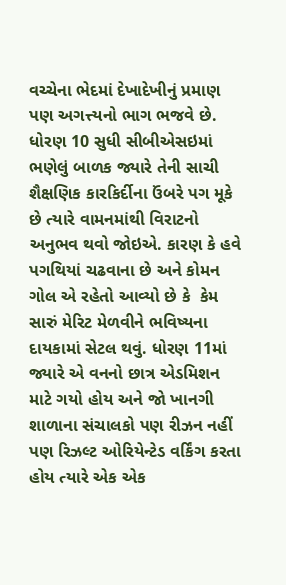વચ્ચેના ભેદમાં દેખાદેખીનું પ્રમાણ પણ અગત્ત્યનો ભાગ ભજવે છે. ધોરણ 10 સુધી સીબીએસઇમાં ભણેલું બાળક જ્યારે તેની સાચી શૈક્ષણિક કારકિર્દીના ઉંબરે પગ મૂકે છે ત્યારે વામનમાંથી વિરાટનો અનુભવ થવો જોઇએ. કારણ કે હવે પગથિયાં ચઢવાના છે અને કોમન ગોલ એ રહેતો આવ્યો છે કે  કેમ સારું મેરિટ મેળવીને ભવિષ્યના દાયકામાં સેટલ થવું. ધોરણ 11માં જ્યારે એ વનનો છાત્ર એડમિશન માટે ગયો હોય અને જો ખાનગી શાળાના સંચાલકો પણ રીઝન નહીં પણ રિઝલ્ટ ઓરિયેન્ટેડ વર્કિંગ કરતા હોય ત્યારે એક એક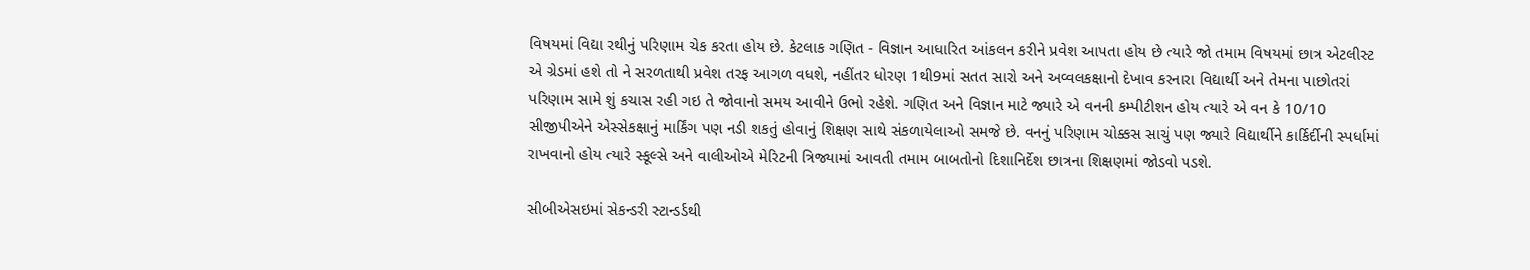વિષયમાં વિદ્યા રથીનું પરિણામ ચેક કરતા હોય છે. કેટલાક ગણિત - વિજ્ઞાન આધારિત આંકલન કરીને પ્રવેશ આપતા હોય છે ત્યારે જો તમામ વિષયમાં છાત્ર એટલીસ્ટ એ ગ્રેડમાં હશે તો ને સરળતાથી પ્રવેશ તરફ આગળ વધશે, નહીંતર ધોરણ 1થી9માં સતત સારો અને અવ્વલકક્ષાનો દેખાવ કરનારા વિદ્યાર્થી અને તેમના પાછોતરાં પરિણામ સામે શું કચાસ રહી ગઇ તે જોવાનો સમય આવીને ઉભો રહેશે. ગણિત અને વિજ્ઞાન માટે જ્યારે એ વનની કમ્પીટીશન હોય ત્યારે એ વન કે 10/10 સીજીપીએને એસ્સેકક્ષાનું માર્કિંગ પણ નડી શકતું હોવાનું શિક્ષણ સાથે સંકળાયેલાઓ સમજે છે. વનનું પરિણામ ચોક્કસ સાચું પણ જ્યારે વિદ્યાર્થીને કાર્કિર્દીની સ્પર્ધામાં રાખવાનો હોય ત્યારે સ્કૂલ્સે અને વાલીઓએ મેરિટની ત્રિજ્યામાં આવતી તમામ બાબતોનો દિશાનિર્દેશ છાત્રના શિક્ષણમાં જોડવો પડશે.

સીબીએસઇમાં સેકન્ડરી સ્ટાન્ડર્ડથી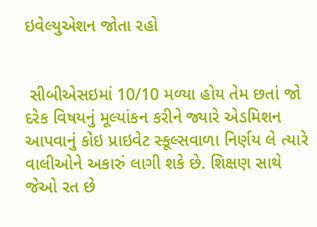ઇવેલ્યુએશન જોતા રહો


 સીબીએસઇમાં 10/10 મળ્યા હોય તેમ છતાં જો દરેક વિષયનું મૂલ્યાંકન કરીને જ્યારે એડમિશન આપવાનું કોઇ પ્રાઇવેટ સ્કૂલ્સવાળા નિર્ણય લે ત્યારે વાલીઓને અકારું લાગી શકે છે. શિક્ષણ સાથે જેઓ રત છે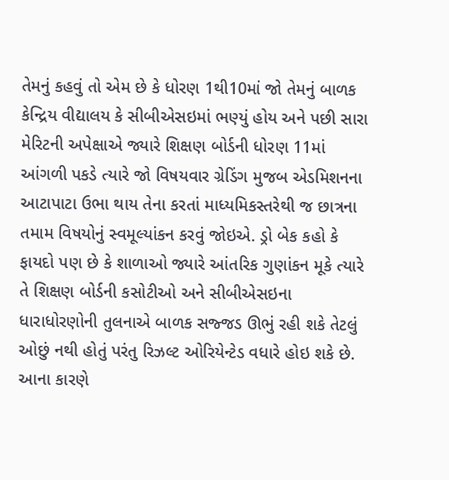તેમનું કહવું તો એમ છે કે ધોરણ 1થી10માં જો તેમનું બાળક કેન્દ્રિય વીદ્યાલય કે સીબીએસઇમાં ભણ્યું હોય અને પછી સારા મેરિટની અપેક્ષાએ જ્યારે શિક્ષણ બોર્ડની ધોરણ 11માં આંગળી પકડે ત્યારે જો વિષયવાર ગ્રેડિંગ મુજબ એડમિશનના આટાપાટા ઉભા થાય તેના કરતાં માધ્યમિકસ્તરેથી જ છાત્રના તમામ વિષયોનું સ્વમૂલ્યાંકન કરવું જોઇએ. ડ્રો બેક કહો કે ફાયદો પણ છે કે શાળાઓ જ્યારે આંતરિક ગુણાંકન મૂકે ત્યારે તે શિક્ષણ બોર્ડની કસોટીઓ અને સીબીએસઇના ધારાધોરણોની તુલનાએ બાળક સજ્જડ ઊભું રહી શકે તેટલું ઓછું નથી હોતું પરંતુ રિઝલ્ટ ઓરિયેન્ટેડ વધારે હોઇ શકે છે. આના કારણે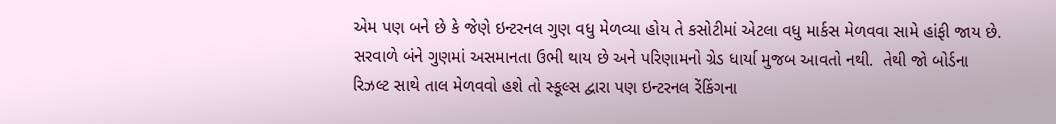એમ પણ બને છે કે જેણે ઇન્ટરનલ ગુણ વધુ મેળવ્યા હોય તે કસોટીમાં એટલા વધુ માર્કસ મેળવવા સામે હાંફી જાય છે. સરવાળે બંને ગુણમાં અસમાનતા ઉભી થાય છે અને પરિણામનો ગ્રેડ ધાર્યા મુજબ આવતો નથી.  તેથી જો બોર્ડના રિઝલ્ટ સાથે તાલ મેળવવો હશે તો સ્કૂલ્સ દ્વારા પણ ઇન્ટરનલ રેંકિંગના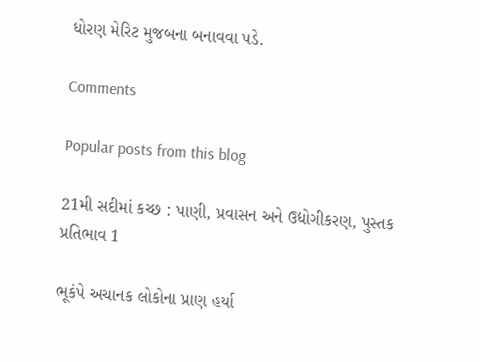ધોરણ મેરિટ મુજબના બનાવવા પડે.

Comments

Popular posts from this blog

21મી સદીમાં કચ્છ : પાણી, પ્રવાસન અને ઉદ્યોગીકરણ, પુસ્તક પ્રતિભાવ 1

ભૂકંપે અચાનક લોકોના પ્રાણ હર્યા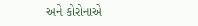અને કોરોનાએ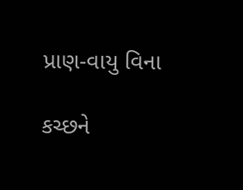પ્રાણ-વાયુ વિના

કચ્છને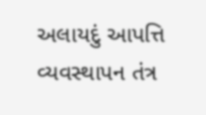અલાયદું આપત્તિ વ્યવસ્થાપન તંત્ર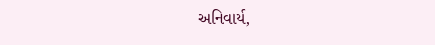અનિવાર્ય,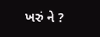ખરું ને ?